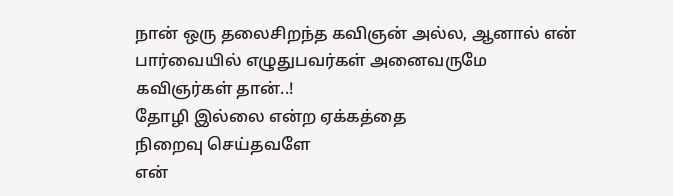நான் ஒரு தலைசிறந்த கவிஞன் அல்ல, ஆனால் என் பார்வையில் எழுதுபவர்கள் அனைவருமே கவிஞர்கள் தான்..!
தோழி இல்லை என்ற ஏக்கத்தை
நிறைவு செய்தவளே
என்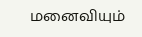மனைவியும்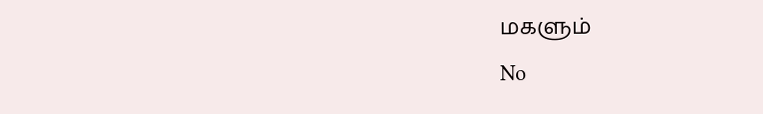மகளும்
No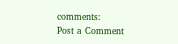comments:
Post a Comment